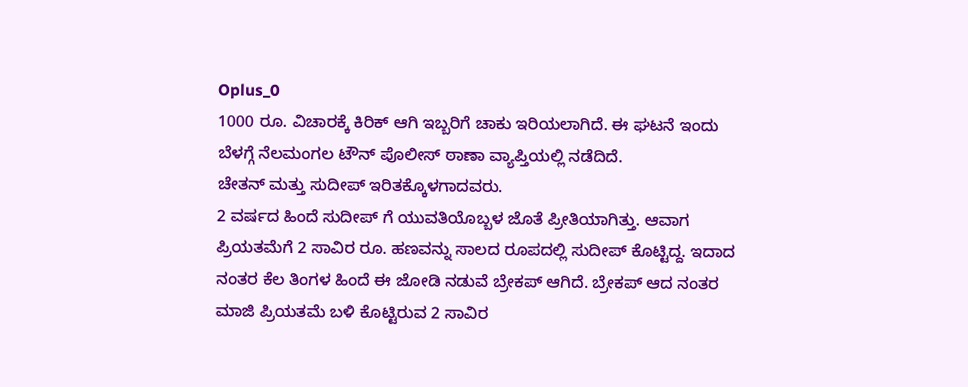Oplus_0
1000 ರೂ. ವಿಚಾರಕ್ಕೆ ಕಿರಿಕ್ ಆಗಿ ಇಬ್ಬರಿಗೆ ಚಾಕು ಇರಿಯಲಾಗಿದೆ. ಈ ಘಟನೆ ಇಂದು ಬೆಳಗ್ಗೆ ನೆಲಮಂಗಲ ಟೌನ್ ಪೊಲೀಸ್ ಠಾಣಾ ವ್ಯಾಪ್ತಿಯಲ್ಲಿ ನಡೆದಿದೆ.
ಚೇತನ್ ಮತ್ತು ಸುದೀಪ್ ಇರಿತಕ್ಕೊಳಗಾದವರು.
2 ವರ್ಷದ ಹಿಂದೆ ಸುದೀಪ್ ಗೆ ಯುವತಿಯೊಬ್ಬಳ ಜೊತೆ ಪ್ರೀತಿಯಾಗಿತ್ತು. ಆವಾಗ ಪ್ರಿಯತಮೆಗೆ 2 ಸಾವಿರ ರೂ. ಹಣವನ್ನು ಸಾಲದ ರೂಪದಲ್ಲಿ ಸುದೀಪ್ ಕೊಟ್ಟಿದ್ದ. ಇದಾದ ನಂತರ ಕೆಲ ತಿಂಗಳ ಹಿಂದೆ ಈ ಜೋಡಿ ನಡುವೆ ಬ್ರೇಕಪ್ ಆಗಿದೆ. ಬ್ರೇಕಪ್ ಆದ ನಂತರ ಮಾಜಿ ಪ್ರಿಯತಮೆ ಬಳಿ ಕೊಟ್ಟಿರುವ 2 ಸಾವಿರ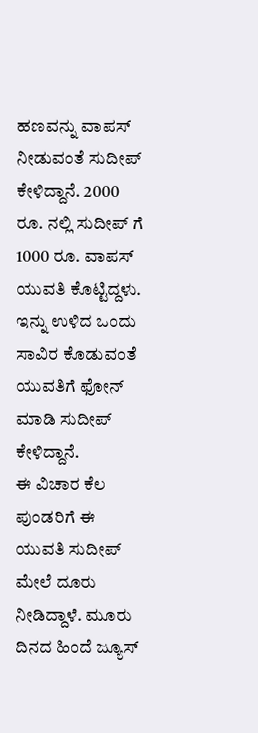ಹಣವನ್ನು ವಾಪಸ್ ನೀಡುವಂತೆ ಸುದೀಪ್ ಕೇಳಿದ್ದಾನೆ. 2000 ರೂ. ನಲ್ಲಿ ಸುದೀಪ್ ಗೆ 1000 ರೂ. ವಾಪಸ್ ಯುವತಿ ಕೊಟ್ಟಿದ್ದಳು. ಇನ್ನು ಉಳಿದ ಒಂದು ಸಾವಿರ ಕೊಡುವಂತೆ ಯುವತಿಗೆ ಫೋನ್ ಮಾಡಿ ಸುದೀಪ್ ಕೇಳಿದ್ದಾನೆ.
ಈ ವಿಚಾರ ಕೆಲ ಪುಂಡರಿಗೆ ಈ ಯುವತಿ ಸುದೀಪ್ ಮೇಲೆ ದೂರು ನೀಡಿದ್ದಾಳೆ. ಮೂರು ದಿನದ ಹಿಂದೆ ಜ್ಯೂಸ್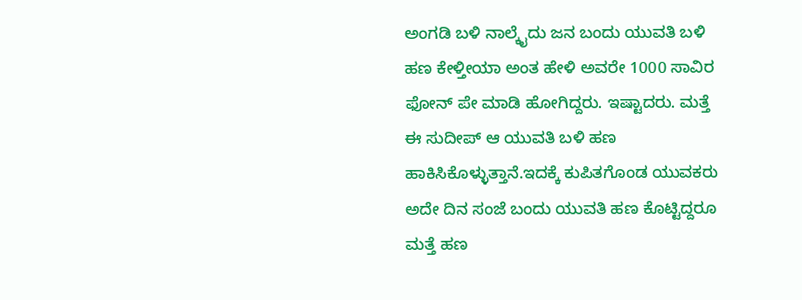ಅಂಗಡಿ ಬಳಿ ನಾಲ್ಕೈದು ಜನ ಬಂದು ಯುವತಿ ಬಳಿ ಹಣ ಕೇಳ್ತೀಯಾ ಅಂತ ಹೇಳಿ ಅವರೇ 1000 ಸಾವಿರ ಫೋನ್ ಪೇ ಮಾಡಿ ಹೋಗಿದ್ದರು. ಇಷ್ಟಾದರು. ಮತ್ತೆ ಈ ಸುದೀಪ್ ಆ ಯುವತಿ ಬಳಿ ಹಣ ಹಾಕಿಸಿಕೊಳ್ಳುತ್ತಾನೆ.ಇದಕ್ಕೆ ಕುಪಿತಗೊಂಡ ಯುವಕರು ಅದೇ ದಿನ ಸಂಜೆ ಬಂದು ಯುವತಿ ಹಣ ಕೊಟ್ಟಿದ್ದರೂ ಮತ್ತೆ ಹಣ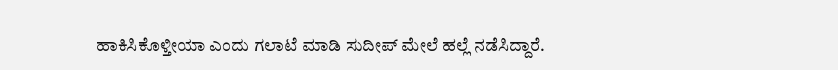ಹಾಕಿಸಿಕೊಳ್ತೀಯಾ ಎಂದು ಗಲಾಟೆ ಮಾಡಿ ಸುದೀಪ್ ಮೇಲೆ ಹಲ್ಲೆ ನಡೆಸಿದ್ದಾರೆ.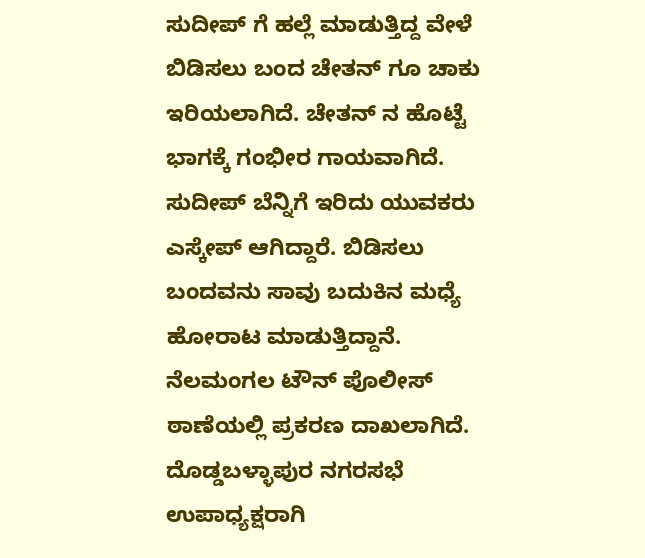ಸುದೀಪ್ ಗೆ ಹಲ್ಲೆ ಮಾಡುತ್ತಿದ್ದ ವೇಳೆ ಬಿಡಿಸಲು ಬಂದ ಚೇತನ್ ಗೂ ಚಾಕು ಇರಿಯಲಾಗಿದೆ. ಚೇತನ್ ನ ಹೊಟ್ಟೆ ಭಾಗಕ್ಕೆ ಗಂಭೀರ ಗಾಯವಾಗಿದೆ. ಸುದೀಪ್ ಬೆನ್ನಿಗೆ ಇರಿದು ಯುವಕರು ಎಸ್ಕೇಪ್ ಆಗಿದ್ದಾರೆ. ಬಿಡಿಸಲು ಬಂದವನು ಸಾವು ಬದುಕಿನ ಮಧ್ಯೆ ಹೋರಾಟ ಮಾಡುತ್ತಿದ್ದಾನೆ. ನೆಲಮಂಗಲ ಟೌನ್ ಪೊಲೀಸ್ ಠಾಣೆಯಲ್ಲಿ ಪ್ರಕರಣ ದಾಖಲಾಗಿದೆ.
ದೊಡ್ಡಬಳ್ಳಾಪುರ ನಗರಸಭೆ ಉಪಾಧ್ಯಕ್ಷರಾಗಿ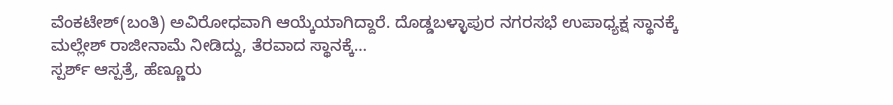ವೆಂಕಟೇಶ್(ಬಂತಿ) ಅವಿರೋಧವಾಗಿ ಆಯ್ಕೆಯಾಗಿದ್ದಾರೆ. ದೊಡ್ಡಬಳ್ಳಾಪುರ ನಗರಸಭೆ ಉಪಾಧ್ಯಕ್ಷ ಸ್ಥಾನಕ್ಕೆ ಮಲ್ಲೇಶ್ ರಾಜೀನಾಮೆ ನೀಡಿದ್ದು, ತೆರವಾದ ಸ್ಥಾನಕ್ಕೆ…
ಸ್ಪರ್ಶ್ ಆಸ್ಪತ್ರೆ, ಹೆಣ್ಣೂರು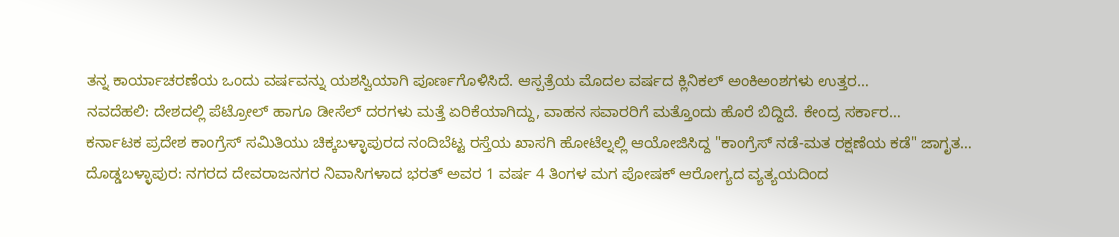ತನ್ನ ಕಾರ್ಯಾಚರಣೆಯ ಒಂದು ವರ್ಷವನ್ನು ಯಶಸ್ವಿಯಾಗಿ ಪೂರ್ಣಗೊಳಿಸಿದೆ. ಆಸ್ಪತ್ರೆಯ ಮೊದಲ ವರ್ಷದ ಕ್ಲಿನಿಕಲ್ ಅಂಕಿಅಂಶಗಳು ಉತ್ತರ…
ನವದೆಹಲಿ: ದೇಶದಲ್ಲಿ ಪೆಟ್ರೋಲ್ ಹಾಗೂ ಡೀಸೆಲ್ ದರಗಳು ಮತ್ತೆ ಏರಿಕೆಯಾಗಿದ್ದು, ವಾಹನ ಸವಾರರಿಗೆ ಮತ್ತೊಂದು ಹೊರೆ ಬಿದ್ದಿದೆ. ಕೇಂದ್ರ ಸರ್ಕಾರ…
ಕರ್ನಾಟಕ ಪ್ರದೇಶ ಕಾಂಗ್ರೆಸ್ ಸಮಿತಿಯು ಚಿಕ್ಕಬಳ್ಳಾಪುರದ ನಂದಿಬೆಟ್ಟ ರಸ್ತೆಯ ಖಾಸಗಿ ಹೋಟೆಲ್ನಲ್ಲಿ ಆಯೋಜಿಸಿದ್ದ "ಕಾಂಗ್ರೆಸ್ ನಡೆ-ಮತ ರಕ್ಷಣೆಯ ಕಡೆ" ಜಾಗೃತ…
ದೊಡ್ಡಬಳ್ಳಾಪುರ: ನಗರದ ದೇವರಾಜನಗರ ನಿವಾಸಿಗಳಾದ ಭರತ್ ಅವರ 1 ವರ್ಷ 4 ತಿಂಗಳ ಮಗ ಪೋಷಕ್ ಆರೋಗ್ಯದ ವ್ಯತ್ಯಯದಿಂದ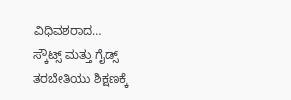ವಿಧಿವಶರಾದ…
ಸ್ಕೌಟ್ಸ್ ಮತ್ತು ಗೈಡ್ಸ್ ತರಬೇತಿಯು ಶಿಕ್ಷಣಕ್ಕೆ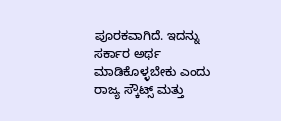ಪೂರಕವಾಗಿದೆ. ಇದನ್ನು ಸರ್ಕಾರ ಅರ್ಥ ಮಾಡಿಕೊಳ್ಳಬೇಕು ಎಂದು ರಾಜ್ಯ ಸ್ಕೌಟ್ಸ್ ಮತ್ತು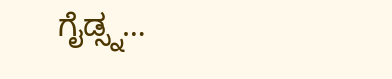ಗೈಡ್ಸ್ನ…